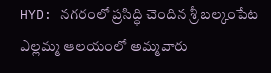HYD: నగరంలో ప్రసిద్ధి చెందిన శ్రీ బల్కంపేట ఎల్లమ్మ ఆలయంలో అమ్మవారు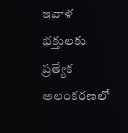ఇవాళ భక్తులకు ప్రత్యేక అలంకరణలో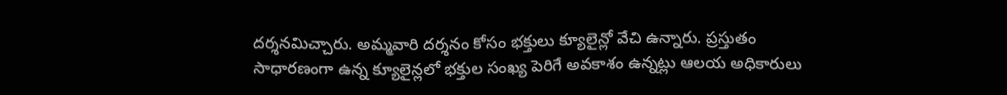దర్శనమిచ్చారు. అమ్మవారి దర్శనం కోసం భక్తులు క్యూలైన్లో వేచి ఉన్నారు. ప్రస్తుతం సాధారణంగా ఉన్న క్యూలైన్లలో భక్తుల సంఖ్య పెరిగే అవకాశం ఉన్నట్లు ఆలయ అధికారులు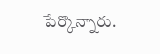పేర్కొన్నారు.